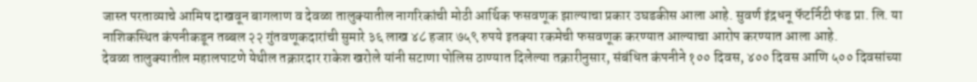जास्त परताव्याचे आमिष दाखवून बागलाण व देवळा तालुक्यातील नागरिकांची मोठी आर्थिक फसवणूक झाल्याचा प्रकार उघडकीस आला आहे. सुवर्ण इंद्रधनू फॅटर्निटी फंड प्रा. लि. या नाशिकस्थित कंपनीकडून तब्बल २२ गुंतवणूकदारांची सुमारे ३६ लाख ४८ हजार ७५९ रुपये इतक्या रकमेची फसवणूक करण्यात आल्याचा आरोप करण्यात आला आहे.
देवळा तालुक्यातील महालपाटणे येथील तक्रारदार राकेश खरोले यांनी सटाणा पोलिस ठाण्यात दिलेल्या तक्रारीनुसार, संबंधित कंपनीने १०० दिवस, ४०० दिवस आणि ५०० दिवसांच्या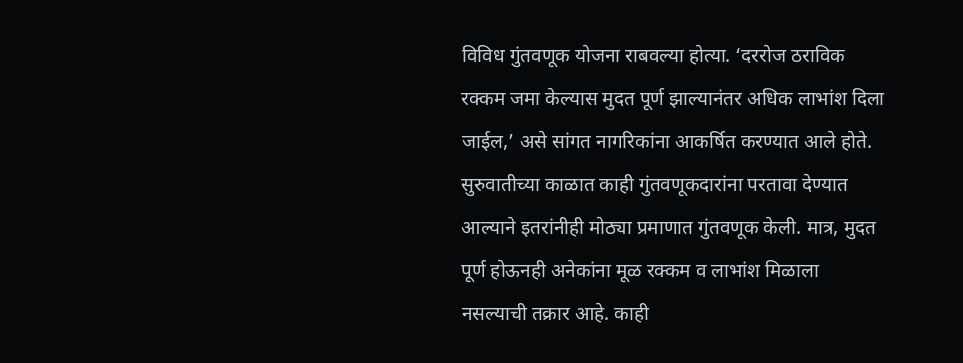विविध गुंतवणूक योजना राबवल्या होत्या. ‘दररोज ठराविक रक्कम जमा केल्यास मुदत पूर्ण झाल्यानंतर अधिक लाभांश दिला जाईल,’ असे सांगत नागरिकांना आकर्षित करण्यात आले होते. सुरुवातीच्या काळात काही गुंतवणूकदारांना परतावा देण्यात आल्याने इतरांनीही मोठ्या प्रमाणात गुंतवणूक केली. मात्र, मुदत पूर्ण होऊनही अनेकांना मूळ रक्कम व लाभांश मिळाला नसल्याची तक्रार आहे. काही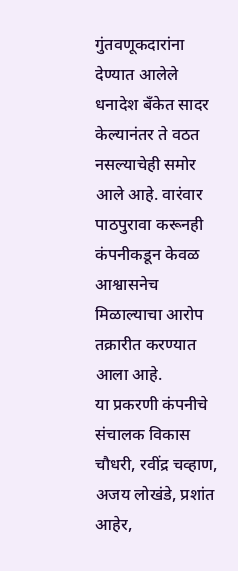गुंतवणूकदारांना देण्यात आलेले धनादेश बँकेत सादर केल्यानंतर ते वठत नसल्याचेही समोर आले आहे. वारंवार पाठपुरावा करूनही कंपनीकडून केवळ आश्वासनेच मिळाल्याचा आरोप तक्रारीत करण्यात आला आहे.
या प्रकरणी कंपनीचे संचालक विकास चौधरी, रवींद्र चव्हाण, अजय लोखंडे, प्रशांत आहेर,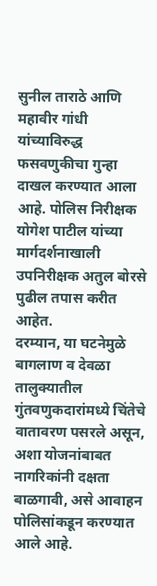सुनील ताराठे आणि महावीर गांधी यांच्याविरुद्ध फसवणुकीचा गुन्हा दाखल करण्यात आला आहे. पोलिस निरीक्षक योगेश पाटील यांच्या मार्गदर्शनाखाली उपनिरीक्षक अतुल बोरसे पुढील तपास करीत आहेत.
दरम्यान, या घटनेमुळे बागलाण व देवळा तालुक्यातील गुंतवणुकदारांमध्ये चिंतेचे वातावरण पसरले असून, अशा योजनांबाबत नागरिकांनी दक्षता बाळगावी, असे आवाहन पोलिसांकडून करण्यात आले आहे.